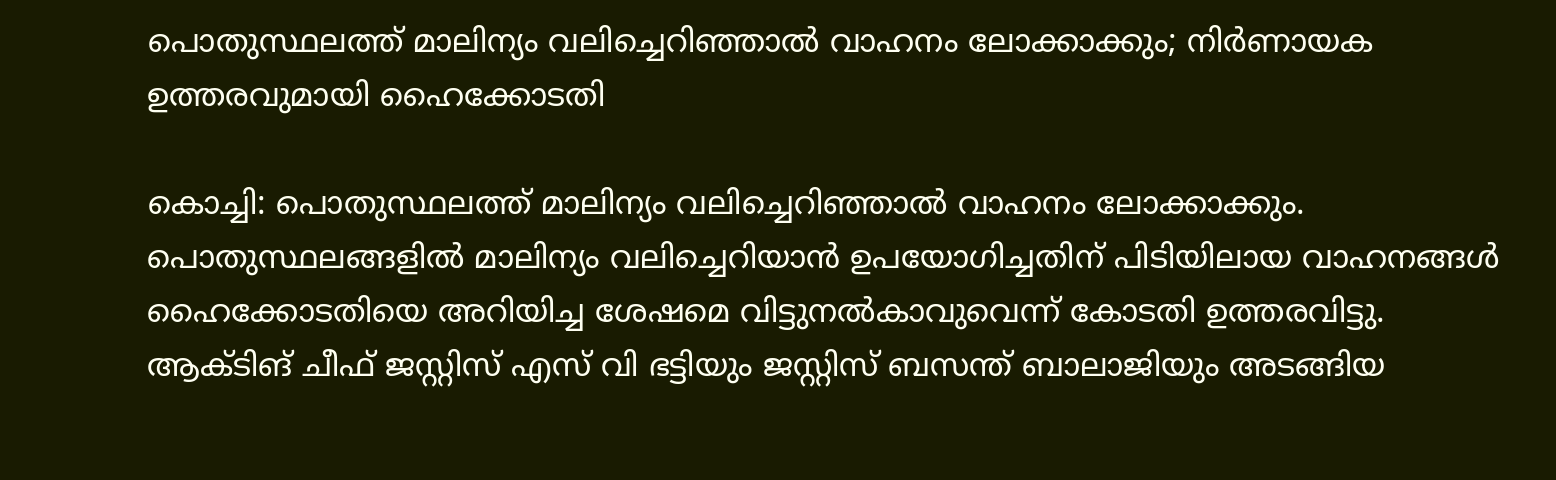പൊതുസ്ഥലത്ത് മാലിന്യം വലിച്ചെറിഞ്ഞാൽ വാഹനം ലോക്കാക്കും; നിർണായക ഉത്തരവുമായി ഹൈക്കോടതി

കൊച്ചി: പൊതുസ്ഥലത്ത് മാലിന്യം വലിച്ചെറിഞ്ഞാൽ വാഹനം ലോക്കാക്കും. പൊതുസ്ഥലങ്ങളിൽ മാലിന്യം വലിച്ചെറിയാൻ ഉപയോഗിച്ചതിന് പിടിയിലായ വാഹനങ്ങൾ ഹൈക്കോടതിയെ അറിയിച്ച ശേഷമെ വിട്ടുനൽകാവുവെന്ന് കോടതി ഉത്തരവിട്ടു. ആക്ടിങ് ചീഫ് ജസ്റ്റിസ് എസ് വി ഭട്ടിയും ജസ്റ്റിസ് ബസന്ത് ബാലാജിയും അടങ്ങിയ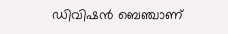ഡിവിഷൻ ബെഞ്ചാണ്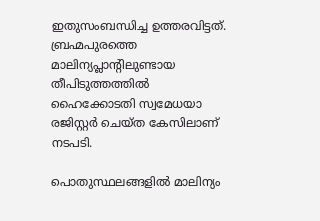ഇതുസംബന്ധിച്ച ഉത്തരവിട്ടത്. ബ്രഹ്മപുരത്തെ മാലിന്യപ്ലാന്റിലുണ്ടായ തീപിടുത്തത്തിൽ ഹൈക്കോടതി സ്വമേധയാ രജിസ്റ്റർ ചെയ്ത കേസിലാണ് നടപടി.

പൊതുസ്ഥലങ്ങളിൽ മാലിന്യം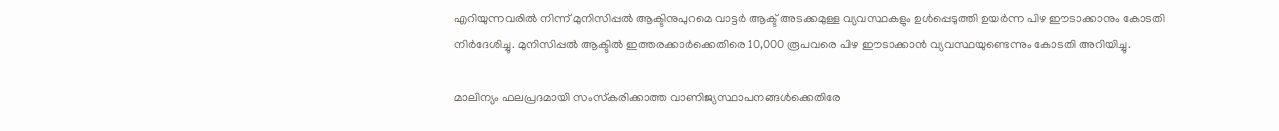എറിയുന്നവരിൽ നിന്ന് മുനിസിപ്പൽ ആക്ടിനുപുറമെ വാട്ടർ ആക്ട് അടക്കമുള്ള വ്യവസ്ഥകളും ഉൾപ്പെടുത്തി ഉയർന്ന പിഴ ഈടാക്കാനും കോടതി നിർദേശിച്ചു. മുനിസിപ്പൽ ആക്ടിൽ ഇത്തരക്കാർക്കെതിരെ 10,000 രൂപവരെ പിഴ ഈടാക്കാൻ വ്യവസ്ഥയുണ്ടെന്നും കോടതി അറിയിച്ചു.

മാലിന്യം ഫലപ്രദമായി സംസ്‌കരിക്കാത്ത വാണിജ്യസ്ഥാപനങ്ങൾക്കെതിരേ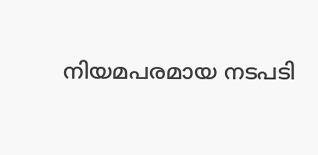നിയമപരമായ നടപടി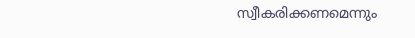സ്വീകരിക്കണമെന്നും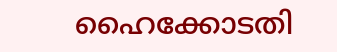ഹൈക്കോടതി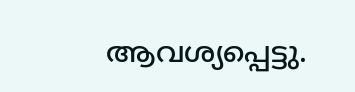ആവശ്യപ്പെട്ടു.